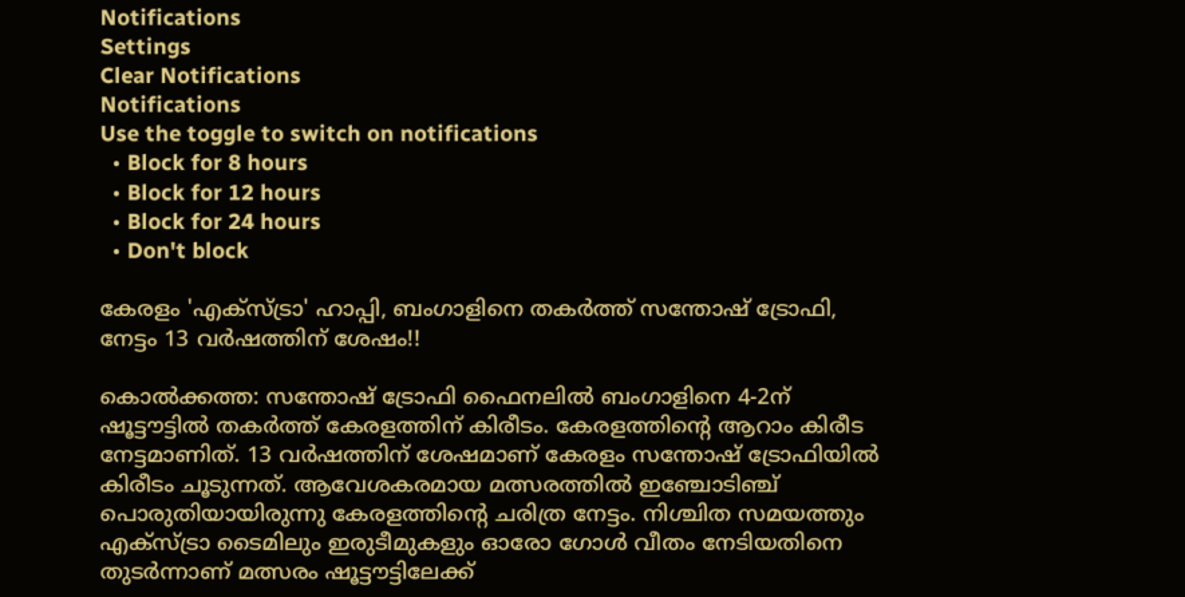Notifications
Settings
Clear Notifications
Notifications
Use the toggle to switch on notifications
  • Block for 8 hours
  • Block for 12 hours
  • Block for 24 hours
  • Don't block

കേരളം 'എക്‌സ്ട്രാ' ഹാപ്പി, ബംഗാളിനെ തകര്‍ത്ത് സന്തോഷ് ട്രോഫി, നേട്ടം 13 വര്‍ഷത്തിന് ശേഷം!!

കൊല്‍ക്കത്ത: സന്തോഷ് ട്രോഫി ഫൈനലില്‍ ബംഗാളിനെ 4-2ന് ഷൂട്ടൗട്ടില്‍ തകര്‍ത്ത് കേരളത്തിന് കിരീടം. കേരളത്തിന്റെ ആറാം കിരീട നേട്ടമാണിത്. 13 വര്‍ഷത്തിന് ശേഷമാണ് കേരളം സന്തോഷ് ട്രോഫിയില്‍ കിരീടം ചൂടുന്നത്. ആവേശകരമായ മത്സരത്തില്‍ ഇഞ്ചോടിഞ്ച് പൊരുതിയായിരുന്നു കേരളത്തിന്റെ ചരിത്ര നേട്ടം. നിശ്ചിത സമയത്തും എക്‌സ്ട്രാ ടൈമിലും ഇരുടീമുകളും ഓരോ ഗോള്‍ വീതം നേടിയതിനെ തുടര്‍ന്നാണ് മത്സരം ഷൂട്ടൗട്ടിലേക്ക്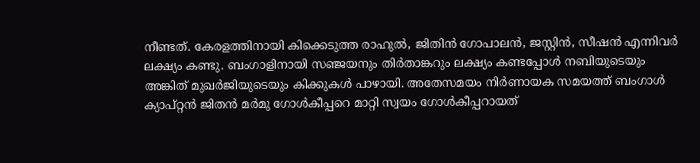നീണ്ടത്. കേരളത്തിനായി കിക്കെടുത്ത രാഹുല്‍, ജിതിന്‍ ഗോപാലന്‍, ജസ്റ്റിന്‍, സീഷന്‍ എന്നിവര്‍ ലക്ഷ്യം കണ്ടു. ബംഗാളിനായി സഞ്ജയനും തിര്‍താങ്കറും ലക്ഷ്യം കണ്ടപ്പോള്‍ നബിയുടെയും അങ്കിത് മുഖര്‍ജിയുടെയും കിക്കുകള്‍ പാഴായി. അതേസമയം നിര്‍ണായക സമയത്ത് ബംഗാള്‍ ക്യാപ്റ്റന്‍ ജിതന്‍ മര്‍മു ഗോള്‍കീപ്പറെ മാറ്റി സ്വയം ഗോള്‍കീപ്പറായത്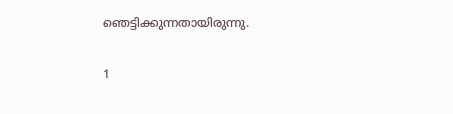ഞെട്ടിക്കുന്നതായിരുന്നു.

1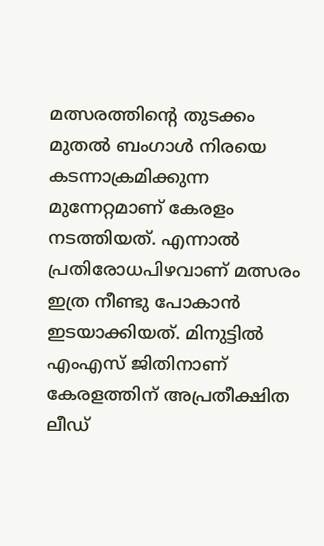മത്സരത്തിന്റെ തുടക്കം മുതല്‍ ബംഗാള്‍ നിരയെ കടന്നാക്രമിക്കുന്ന മുന്നേറ്റമാണ് കേരളം നടത്തിയത്. എന്നാല്‍ പ്രതിരോധപിഴവാണ് മത്സരം ഇത്ര നീണ്ടു പോകാന്‍ ഇടയാക്കിയത്. മിനുട്ടില്‍ എംഎസ് ജിതിനാണ് കേരളത്തിന് അപ്രതീക്ഷിത ലീഡ്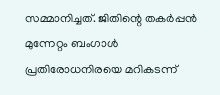സമ്മാനിച്ചത്. ജിതിന്റെ തകര്‍പ്പന്‍ മുന്നേറ്റം ബംഗാള്‍ പ്രതിരോധനിരയെ മറികടന്ന്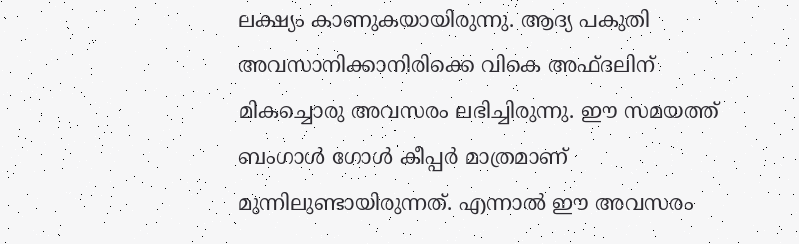ലക്ഷ്യം കാണുകയായിരുന്നു. ആദ്യ പകുതി അവസാനിക്കാനിരിക്കെ വികെ അഫ്ദലിന് മികച്ചൊരു അവസരം ലഭിച്ചിരുന്നു. ഈ സമയത്ത് ബംഗാള്‍ ഗോള്‍ കീപ്പര്‍ മാത്രമാണ് മുന്നിലുണ്ടായിരുന്നത്. എന്നാല്‍ ഈ അവസരം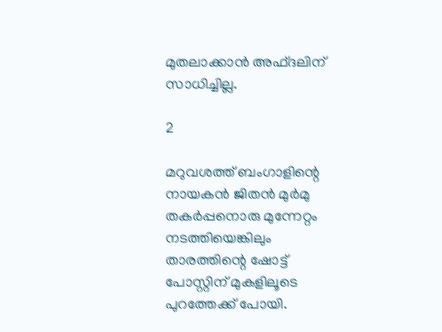മുതലാക്കാന്‍ അഫ്ദലിന് സാധിച്ചില്ല.

2

മറുവശത്ത് ബംഗാളിന്റെ നായകന്‍ ജിതന്‍ മുര്‍മു തകര്‍പ്പനൊരു മുന്നേറ്റം നടത്തിയെങ്കിലും താരത്തിന്റെ ഷോട്ട് പോസ്റ്റിന് മുകളിലൂടെ പുറത്തേക്ക് പോയി.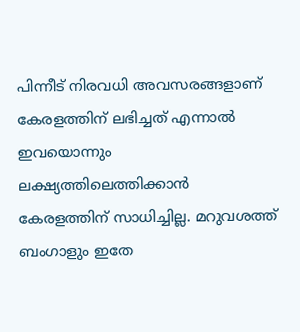പിന്നീട് നിരവധി അവസരങ്ങളാണ് കേരളത്തിന് ലഭിച്ചത് എന്നാല്‍ ഇവയൊന്നും ലക്ഷ്യത്തിലെത്തിക്കാന്‍ കേരളത്തിന് സാധിച്ചില്ല. മറുവശത്ത് ബംഗാളും ഇതേ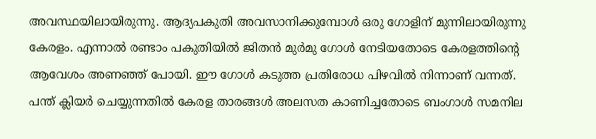അവസ്ഥയിലായിരുന്നു. ആദ്യപകുതി അവസാനിക്കുമ്പോള്‍ ഒരു ഗോളിന് മുന്നിലായിരുന്നു കേരളം. എന്നാല്‍ രണ്ടാം പകുതിയില്‍ ജിതന്‍ മുര്‍മു ഗോള്‍ നേടിയതോടെ കേരളത്തിന്റെ ആവേശം അണഞ്ഞ് പോയി. ഈ ഗോള്‍ കടുത്ത പ്രതിരോധ പിഴവില്‍ നിന്നാണ് വന്നത്. പന്ത് ക്ലിയര്‍ ചെയ്യുന്നതില്‍ കേരള താരങ്ങള്‍ അലസത കാണിച്ചതോടെ ബംഗാള്‍ സമനില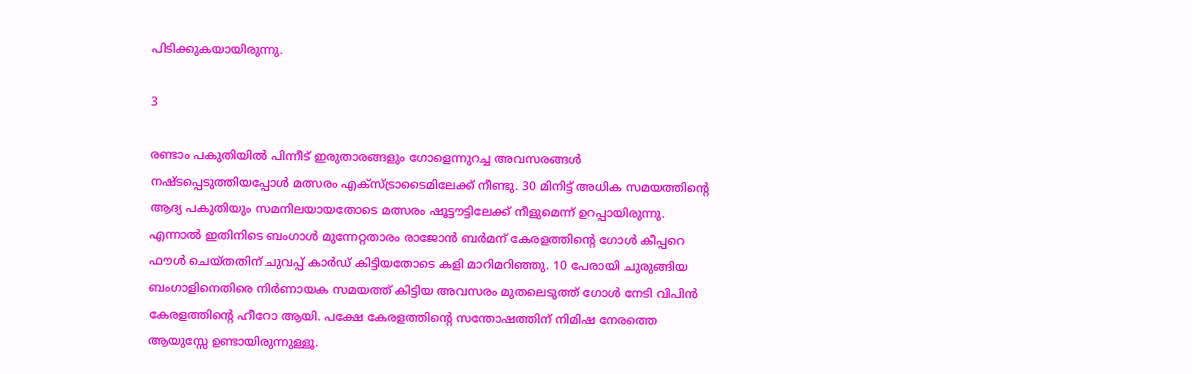പിടിക്കുകയായിരുന്നു.

3

രണ്ടാം പകുതിയില്‍ പിന്നീട് ഇരുതാരങ്ങളും ഗോളെന്നുറച്ച അവസരങ്ങള്‍ നഷ്ടപ്പെടുത്തിയപ്പോള്‍ മത്സരം എക്‌സ്ട്രാടൈമിലേക്ക് നീണ്ടു. 30 മിനിട്ട് അധിക സമയത്തിന്റെ ആദ്യ പകുതിയും സമനിലയായതോടെ മത്സരം ഷൂട്ടൗട്ടിലേക്ക് നീളുമെന്ന് ഉറപ്പായിരുന്നു. എന്നാല്‍ ഇതിനിടെ ബംഗാള്‍ മുന്നേറ്റതാരം രാജോന്‍ ബര്‍മന് കേരളത്തിന്റെ ഗോള്‍ കീപ്പറെ ഫൗള്‍ ചെയ്തതിന് ചുവപ്പ് കാര്‍ഡ് കിട്ടിയതോടെ കളി മാറിമറിഞ്ഞു. 10 പേരായി ചുരുങ്ങിയ ബംഗാളിനെതിരെ നിര്‍ണായക സമയത്ത് കിട്ടിയ അവസരം മുതലെടുത്ത് ഗോള്‍ നേടി വിപിന്‍ കേരളത്തിന്റെ ഹീറോ ആയി. പക്ഷേ കേരളത്തിന്റെ സന്തോഷത്തിന് നിമിഷ നേരത്തെ ആയുസ്സേ ഉണ്ടായിരുന്നുള്ളൂ.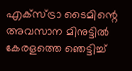എക്‌സ്ട്രാ ടൈമിന്റെ അവസാന മിനുട്ടില്‍ കേരളത്തെ ഞെട്ടിച്ച്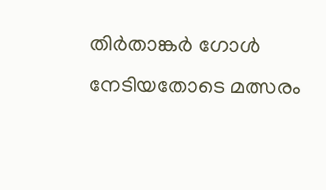തിര്‍താങ്കര്‍ ഗോള്‍ നേടിയതോടെ മത്സരം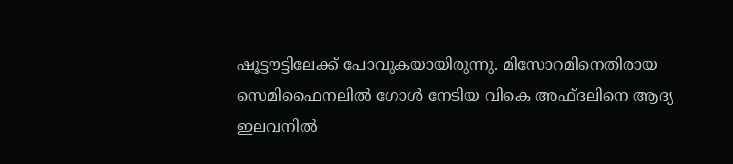ഷൂട്ടൗട്ടിലേക്ക് പോവുകയായിരുന്നു. മിസോറമിനെതിരായ സെമിഫൈനലില്‍ ഗോള്‍ നേടിയ വികെ അഫ്ദലിനെ ആദ്യ ഇലവനില്‍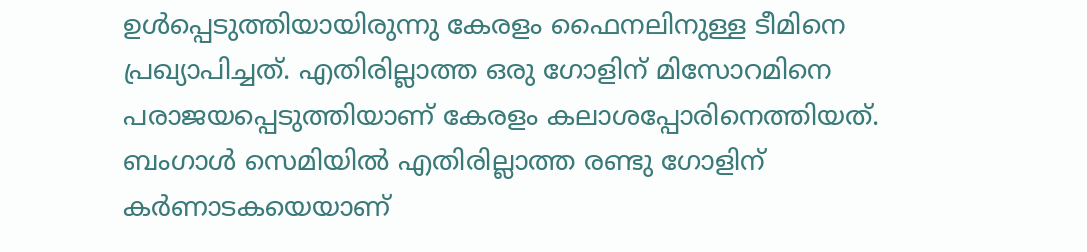ഉള്‍പ്പെടുത്തിയായിരുന്നു കേരളം ഫൈനലിനുള്ള ടീമിനെ പ്രഖ്യാപിച്ചത്. എതിരില്ലാത്ത ഒരു ഗോളിന് മിസോറമിനെ പരാജയപ്പെടുത്തിയാണ് കേരളം കലാശപ്പോരിനെത്തിയത്. ബംഗാള്‍ സെമിയില്‍ എതിരില്ലാത്ത രണ്ടു ഗോളിന് കര്‍ണാടകയെയാണ്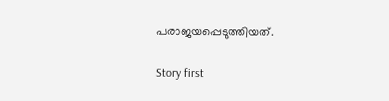പരാജയപ്പെടുത്തിയത്.

Story first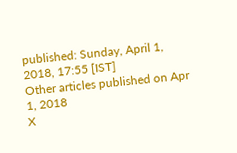published: Sunday, April 1, 2018, 17:55 [IST]
Other articles published on Apr 1, 2018
X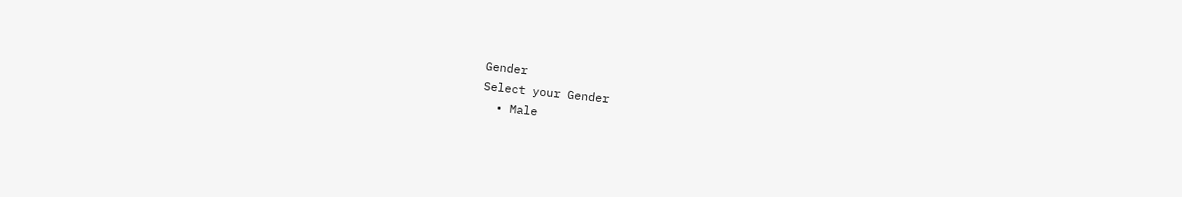Gender
Select your Gender
  • Male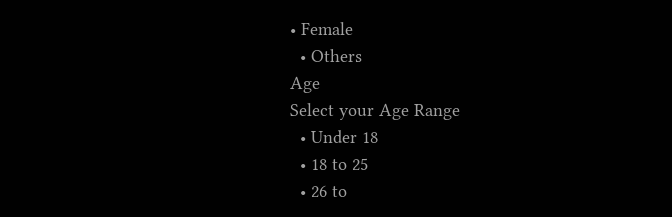• Female
  • Others
Age
Select your Age Range
  • Under 18
  • 18 to 25
  • 26 to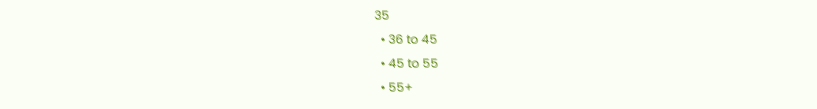35
  • 36 to 45
  • 45 to 55
  • 55+